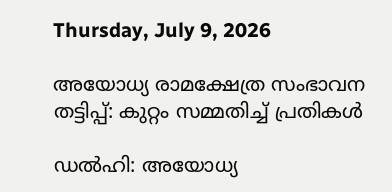Thursday, July 9, 2026

അയോധ്യ രാമക്ഷേത്ര സംഭാവന തട്ടിപ്പ്: കുറ്റം സമ്മതിച്ച് പ്രതികൾ

ഡൽഹി: അയോധ്യ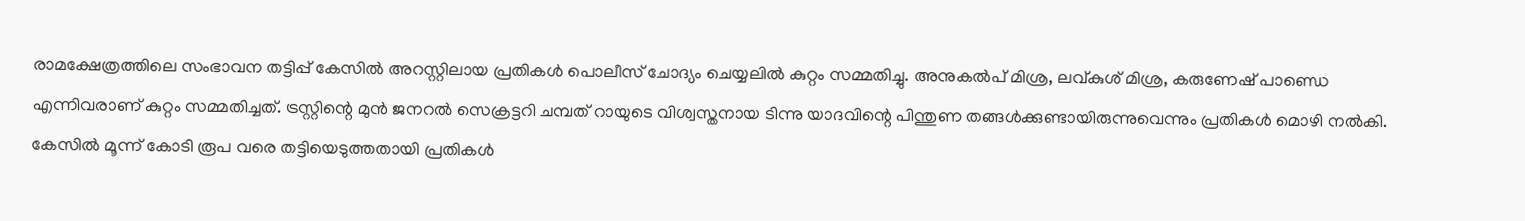രാമക്ഷേത്രത്തിലെ സംഭാവന തട്ടിപ്പ് കേസിൽ അറസ്റ്റിലായ പ്രതികൾ പൊലീസ് ചോദ്യം ചെയ്യലിൽ കുറ്റം സമ്മതിച്ചു. അനുകൽപ് മിശ്ര, ലവ്‍കുശ് മിശ്ര, കരുണേഷ് പാണ്ഡെ എന്നിവരാണ് കുറ്റം സമ്മതിച്ചത്. ട്രസ്റ്റിന്റെ മുൻ ജനറൽ സെക്രട്ടറി ചമ്പത് റായുടെ വിശ്വസ്തനായ ടിന്നു യാദവിന്റെ പിന്തുണ തങ്ങൾക്കുണ്ടായിരുന്നുവെന്നും പ്രതികൾ മൊഴി നൽകി. കേസിൽ മൂന്ന് കോടി രൂപ വരെ തട്ടിയെടുത്തതായി പ്രതികൾ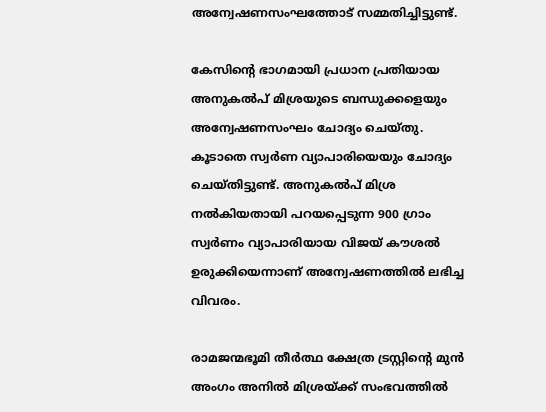അന്വേഷണസംഘത്തോട് സമ്മതിച്ചിട്ടുണ്ട്.

കേസിന്റെ ഭാഗമായി പ്രധാന പ്രതിയായ അനുകൽപ് മിശ്രയുടെ ബന്ധുക്കളെയും അന്വേഷണസംഘം ചോദ്യം ചെയ്തു. കൂടാതെ സ്വർണ വ്യാപാരിയെയും ചോദ്യം ചെയ്തിട്ടുണ്ട്. അനുകൽപ് മിശ്ര നൽകിയതായി പറയപ്പെടുന്ന 900 ഗ്രാം സ്വർണം വ്യാപാരിയായ വിജയ് കൗശൽ ഉരുക്കിയെന്നാണ് അന്വേഷണത്തിൽ ലഭിച്ച വിവരം.

രാമജന്മഭൂമി തീർത്ഥ ക്ഷേത്ര ട്രസ്റ്റിന്റെ മുൻ അംഗം അനിൽ മിശ്രയ്ക്ക് സംഭവത്തിൽ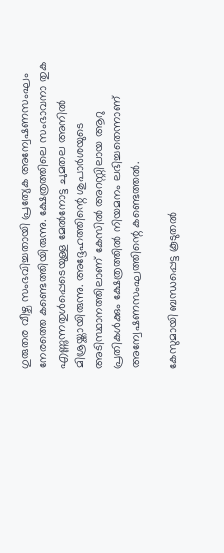ഗുരുതര വീഴ്ച സംഭവിച്ചതായി പ്രത്യേക അന്വേഷണസംഘം നേരത്തെ കണ്ടെത്തിയിരുന്നു. ക്ഷേത്രത്തിലെ സംഭാവനാ തുക എണ്ണുന്നതുൾപ്പെടെയുള്ള മേൽനോട്ട ചുമതല അനിൽ മിശ്രയ്ക്കായിരുന്നു. അദ്ദേഹത്തിന്റെ ശുപാർശയുടെ അടിസ്ഥാനത്തിലാണ് കേസിൽ അറസ്റ്റിലായ ആറു പ്രതികൾക്കും ക്ഷേത്രത്തിൽ നിയമനം ലഭിച്ചതെന്നാണ് അന്വേഷണസംഘത്തിന്റെ കണ്ടെത്തൽ.

കേസുമായി ബന്ധപ്പെട്ട കൂടുതൽ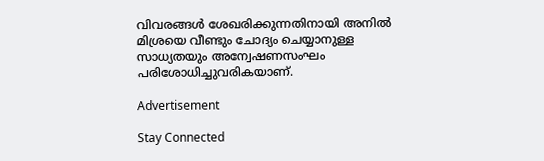വിവരങ്ങൾ ശേഖരിക്കുന്നതിനായി അനിൽ മിശ്രയെ വീണ്ടും ചോദ്യം ചെയ്യാനുള്ള സാധ്യതയും അന്വേഷണസംഘം പരിശോധിച്ചുവരികയാണ്.

Advertisement

Stay Connected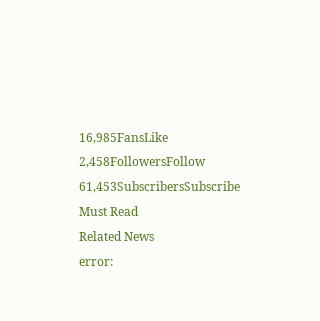16,985FansLike
2,458FollowersFollow
61,453SubscribersSubscribe
Must Read
Related News
error: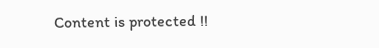Content is protected !!